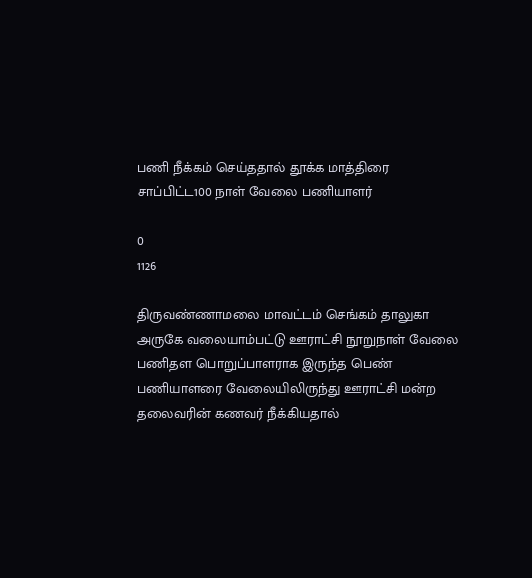பணி நீக்கம் செய்ததால் தூக்க மாத்திரை சாப்பிட்ட100 நாள் வேலை பணியாளர்

0
1126

திருவண்ணாமலை மாவட்டம் செங்கம் தாலுகா அருகே வலையாம்பட்டு ஊராட்சி நூறுநாள் வேலை பணிதள பொறுப்பாளராக இருந்த பெண் பணியாளரை வேலையிலிருந்து ஊராட்சி மன்ற தலைவரின் கணவர் நீக்கியதால்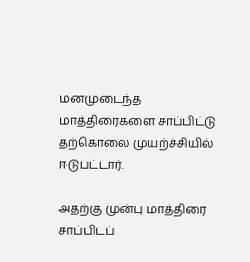மனமுடைந்த மாத்திரைகளை சாப்பிட்டு தற்கொலை முயற்ச்சியில் ஈடுபட்டார்.

அதற்கு முன்பு மாத்திரை சாப்பிடப்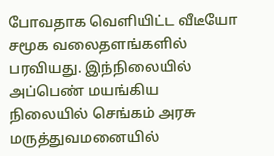போவதாக வெளியிட்ட வீடீயோ சமூக வலைதளங்களில் பரவியது. இந்நிலையில் அப்பெண் மயங்கிய நிலையில் செங்கம் அரசு மருத்துவமனையில்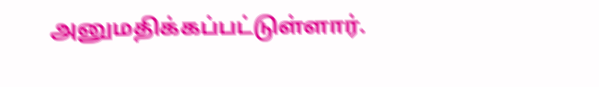அனுமதிக்கப்பட்டுள்ளார்.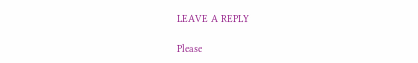LEAVE A REPLY

Please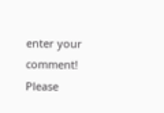enter your comment!
Please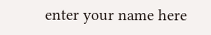enter your name here